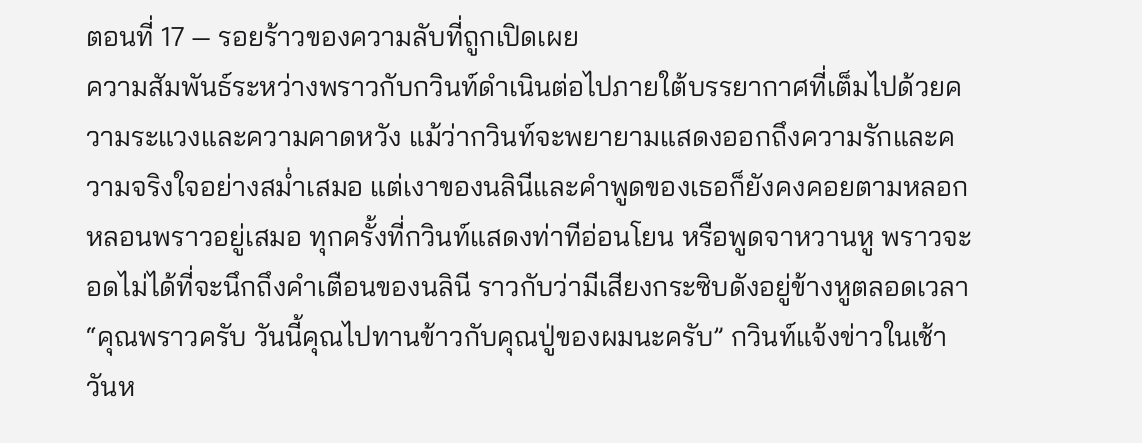ตอนที่ 17 — รอยร้าวของความลับที่ถูกเปิดเผย
ความสัมพันธ์ระหว่างพราวกับกวินท์ดำเนินต่อไปภายใต้บรรยากาศที่เต็มไปด้วยความระแวงและความคาดหวัง แม้ว่ากวินท์จะพยายามแสดงออกถึงความรักและความจริงใจอย่างสม่ำเสมอ แต่เงาของนลินีและคำพูดของเธอก็ยังคงคอยตามหลอกหลอนพราวอยู่เสมอ ทุกครั้งที่กวินท์แสดงท่าทีอ่อนโยน หรือพูดจาหวานหู พราวจะอดไม่ได้ที่จะนึกถึงคำเตือนของนลินี ราวกับว่ามีเสียงกระซิบดังอยู่ข้างหูตลอดเวลา
“คุณพราวครับ วันนี้คุณไปทานข้าวกับคุณปู่ของผมนะครับ” กวินท์แจ้งข่าวในเช้าวันห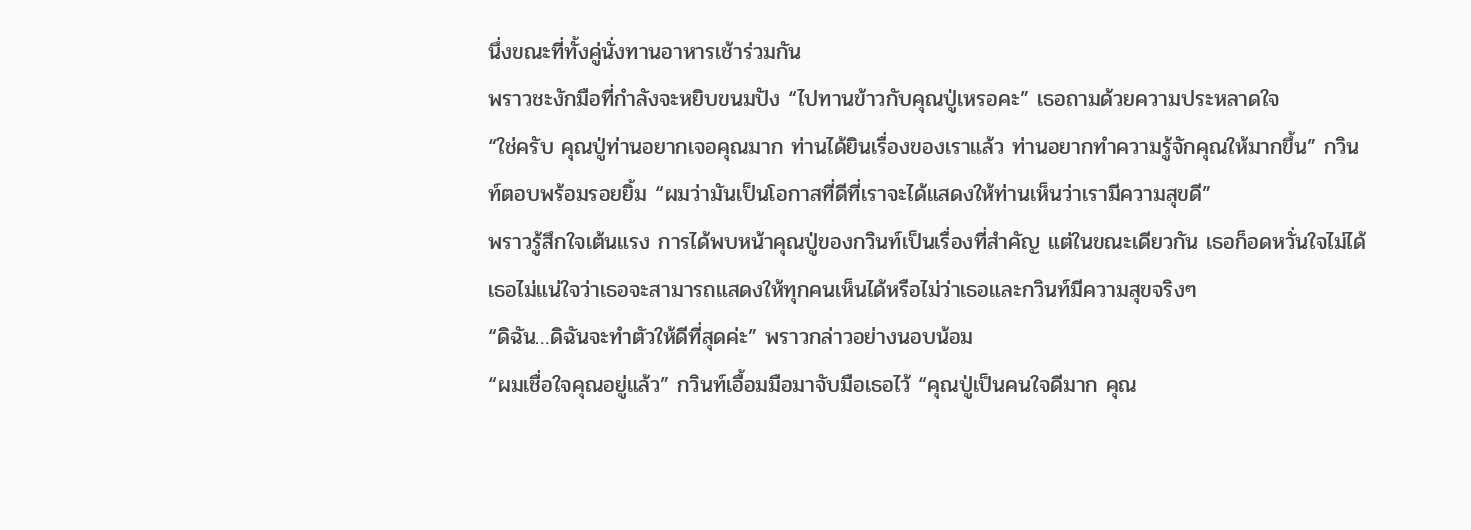นึ่งขณะที่ทั้งคู่นั่งทานอาหารเช้าร่วมกัน
พราวชะงักมือที่กำลังจะหยิบขนมปัง “ไปทานข้าวกับคุณปู่เหรอคะ” เธอถามด้วยความประหลาดใจ
“ใช่ครับ คุณปู่ท่านอยากเจอคุณมาก ท่านได้ยินเรื่องของเราแล้ว ท่านอยากทำความรู้จักคุณให้มากขึ้น” กวินท์ตอบพร้อมรอยยิ้ม “ผมว่ามันเป็นโอกาสที่ดีที่เราจะได้แสดงให้ท่านเห็นว่าเรามีความสุขดี”
พราวรู้สึกใจเต้นแรง การได้พบหน้าคุณปู่ของกวินท์เป็นเรื่องที่สำคัญ แต่ในขณะเดียวกัน เธอก็อดหวั่นใจไม่ได้ เธอไม่แน่ใจว่าเธอจะสามารถแสดงให้ทุกคนเห็นได้หรือไม่ว่าเธอและกวินท์มีความสุขจริงๆ
“ดิฉัน…ดิฉันจะทำตัวให้ดีที่สุดค่ะ” พราวกล่าวอย่างนอบน้อม
“ผมเชื่อใจคุณอยู่แล้ว” กวินท์เอื้อมมือมาจับมือเธอไว้ “คุณปู่เป็นคนใจดีมาก คุณ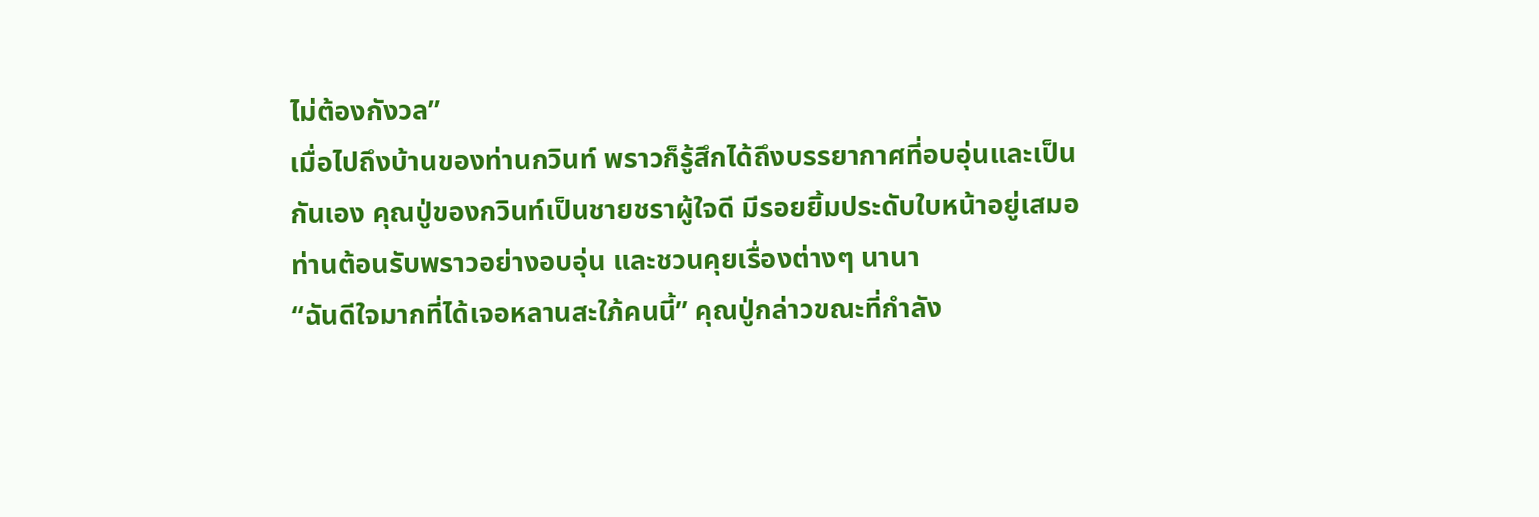ไม่ต้องกังวล”
เมื่อไปถึงบ้านของท่านกวินท์ พราวก็รู้สึกได้ถึงบรรยากาศที่อบอุ่นและเป็นกันเอง คุณปู่ของกวินท์เป็นชายชราผู้ใจดี มีรอยยิ้มประดับใบหน้าอยู่เสมอ ท่านต้อนรับพราวอย่างอบอุ่น และชวนคุยเรื่องต่างๆ นานา
“ฉันดีใจมากที่ได้เจอหลานสะใภ้คนนี้” คุณปู่กล่าวขณะที่กำลัง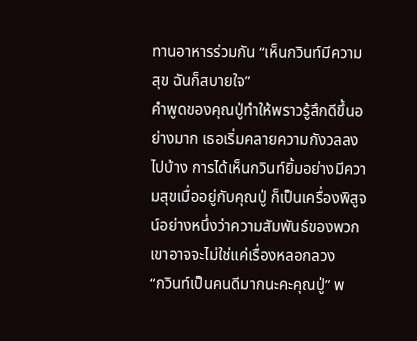ทานอาหารร่วมกัน “เห็นกวินท์มีความสุข ฉันก็สบายใจ”
คำพูดของคุณปู่ทำให้พราวรู้สึกดีขึ้นอย่างมาก เธอเริ่มคลายความกังวลลงไปบ้าง การได้เห็นกวินท์ยิ้มอย่างมีความสุขเมื่ออยู่กับคุณปู่ ก็เป็นเครื่องพิสูจน์อย่างหนึ่งว่าความสัมพันธ์ของพวกเขาอาจจะไม่ใช่แค่เรื่องหลอกลวง
“กวินท์เป็นคนดีมากนะคะคุณปู่” พ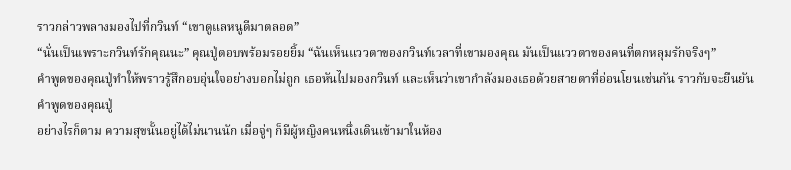ราวกล่าวพลางมองไปที่กวินท์ “เขาดูแลหนูดีมาตลอด”
“นั่นเป็นเพราะกวินท์รักคุณนะ” คุณปู่ตอบพร้อมรอยยิ้ม “ฉันเห็นแววตาของกวินท์เวลาที่เขามองคุณ มันเป็นแววตาของคนที่ตกหลุมรักจริงๆ”
คำพูดของคุณปู่ทำให้พราวรู้สึกอบอุ่นใจอย่างบอกไม่ถูก เธอหันไปมองกวินท์ และเห็นว่าเขากำลังมองเธอด้วยสายตาที่อ่อนโยนเช่นกัน ราวกับจะยืนยันคำพูดของคุณปู่
อย่างไรก็ตาม ความสุขนั้นอยู่ได้ไม่นานนัก เมื่อจู่ๆ ก็มีผู้หญิงคนหนึ่งเดินเข้ามาในห้อง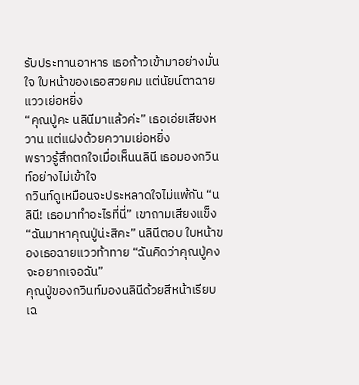รับประทานอาหาร เธอก้าวเข้ามาอย่างมั่นใจ ใบหน้าของเธอสวยคม แต่นัยน์ตาฉายแววเย่อหยิ่ง
“คุณปู่คะ นลินีมาแล้วค่ะ” เธอเอ่ยเสียงหวาน แต่แฝงด้วยความเย่อหยิ่ง
พราวรู้สึกตกใจเมื่อเห็นนลินี เธอมองกวินท์อย่างไม่เข้าใจ
กวินท์ดูเหมือนจะประหลาดใจไม่แพ้กัน “นลินี! เธอมาทำอะไรที่นี่” เขาถามเสียงแข็ง
“ฉันมาหาคุณปู่น่ะสิคะ” นลินีตอบ ใบหน้าของเธอฉายแววท้าทาย “ฉันคิดว่าคุณปู่คงจะอยากเจอฉัน”
คุณปู่ของกวินท์มองนลินีด้วยสีหน้าเรียบเฉ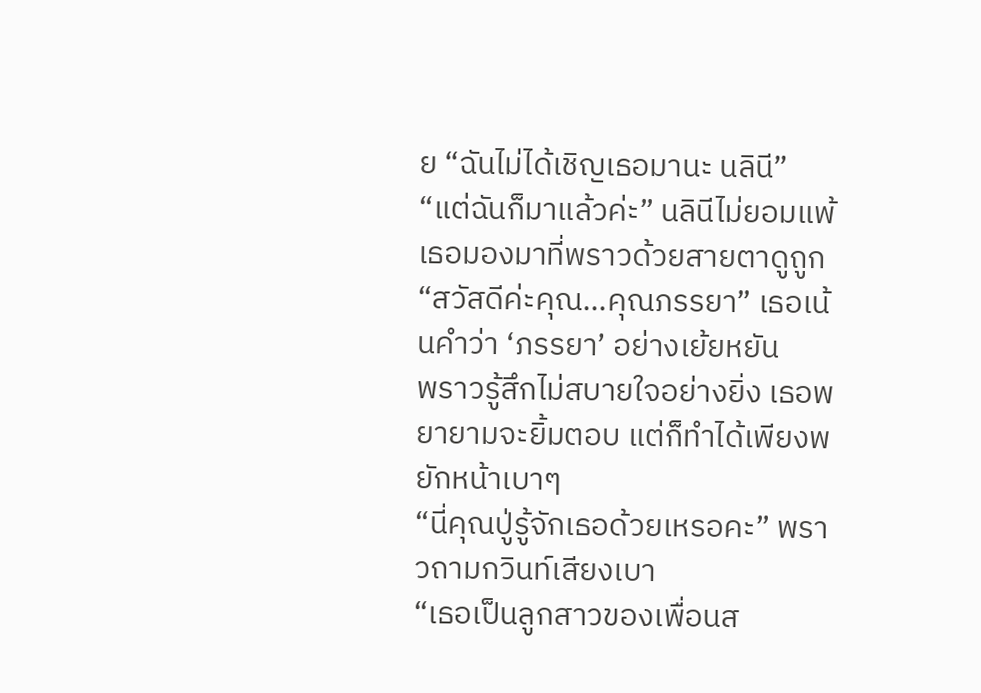ย “ฉันไม่ได้เชิญเธอมานะ นลินี”
“แต่ฉันก็มาแล้วค่ะ” นลินีไม่ยอมแพ้ เธอมองมาที่พราวด้วยสายตาดูถูก “สวัสดีค่ะคุณ…คุณภรรยา” เธอเน้นคำว่า ‘ภรรยา’ อย่างเย้ยหยัน
พราวรู้สึกไม่สบายใจอย่างยิ่ง เธอพยายามจะยิ้มตอบ แต่ก็ทำได้เพียงพยักหน้าเบาๆ
“นี่คุณปู่รู้จักเธอด้วยเหรอคะ” พราวถามกวินท์เสียงเบา
“เธอเป็นลูกสาวของเพื่อนส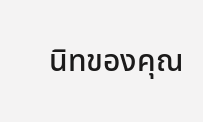นิทของคุณ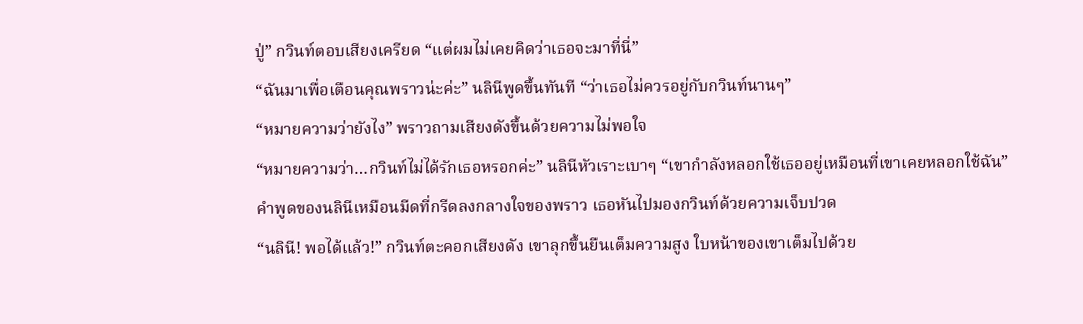ปู่” กวินท์ตอบเสียงเครียด “แต่ผมไม่เคยคิดว่าเธอจะมาที่นี่”
“ฉันมาเพื่อเตือนคุณพราวน่ะค่ะ” นลินีพูดขึ้นทันที “ว่าเธอไม่ควรอยู่กับกวินท์นานๆ”
“หมายความว่ายังไง” พราวถามเสียงดังขึ้นด้วยความไม่พอใจ
“หมายความว่า…กวินท์ไม่ได้รักเธอหรอกค่ะ” นลินีหัวเราะเบาๆ “เขากำลังหลอกใช้เธออยู่เหมือนที่เขาเคยหลอกใช้ฉัน”
คำพูดของนลินีเหมือนมีดที่กรีดลงกลางใจของพราว เธอหันไปมองกวินท์ด้วยความเจ็บปวด
“นลินี! พอได้แล้ว!” กวินท์ตะคอกเสียงดัง เขาลุกขึ้นยืนเต็มความสูง ใบหน้าของเขาเต็มไปด้วย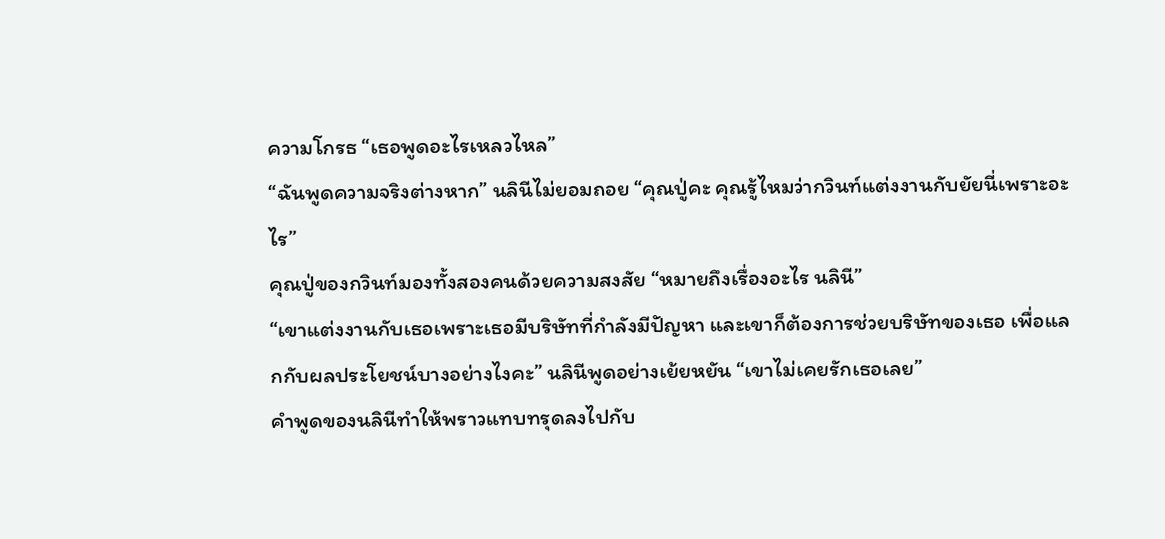ความโกรธ “เธอพูดอะไรเหลวไหล”
“ฉันพูดความจริงต่างหาก” นลินีไม่ยอมถอย “คุณปู่คะ คุณรู้ไหมว่ากวินท์แต่งงานกับยัยนี่เพราะอะไร”
คุณปู่ของกวินท์มองทั้งสองคนด้วยความสงสัย “หมายถึงเรื่องอะไร นลินี”
“เขาแต่งงานกับเธอเพราะเธอมีบริษัทที่กำลังมีปัญหา และเขาก็ต้องการช่วยบริษัทของเธอ เพื่อแลกกับผลประโยชน์บางอย่างไงคะ” นลินีพูดอย่างเย้ยหยัน “เขาไม่เคยรักเธอเลย”
คำพูดของนลินีทำให้พราวแทบทรุดลงไปกับ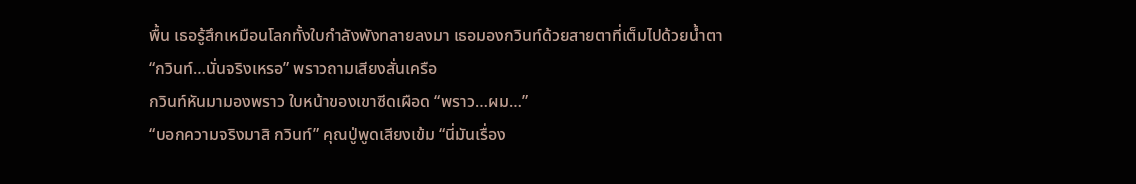พื้น เธอรู้สึกเหมือนโลกทั้งใบกำลังพังทลายลงมา เธอมองกวินท์ด้วยสายตาที่เต็มไปด้วยน้ำตา
“กวินท์…นั่นจริงเหรอ” พราวถามเสียงสั่นเครือ
กวินท์หันมามองพราว ใบหน้าของเขาซีดเผือด “พราว…ผม…”
“บอกความจริงมาสิ กวินท์” คุณปู่พูดเสียงเข้ม “นี่มันเรื่อง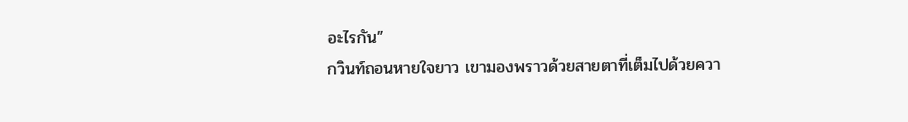อะไรกัน”
กวินท์ถอนหายใจยาว เขามองพราวด้วยสายตาที่เต็มไปด้วยควา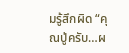มรู้สึกผิด “คุณปู่ครับ…ผ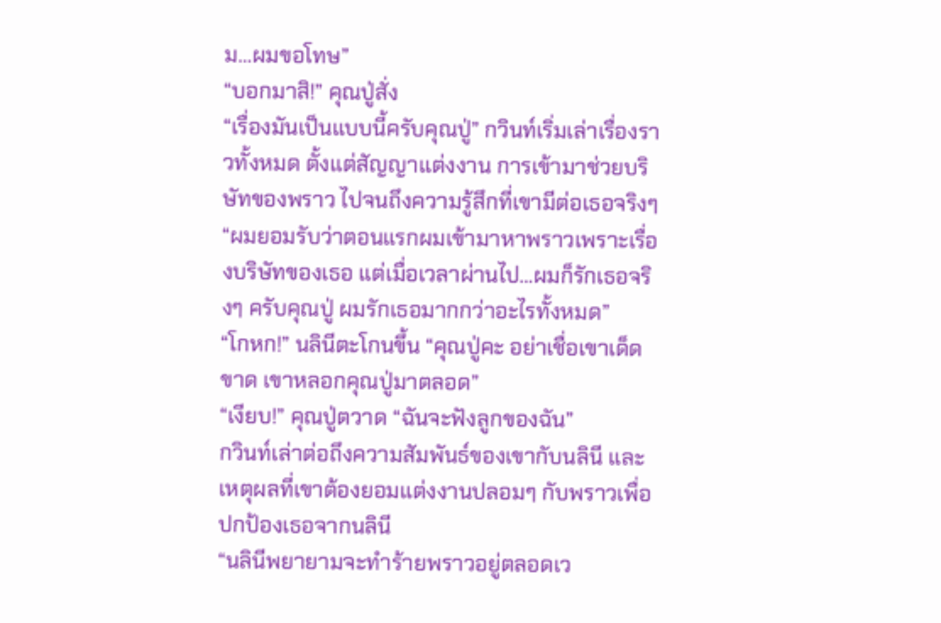ม…ผมขอโทษ”
“บอกมาสิ!” คุณปู่สั่ง
“เรื่องมันเป็นแบบนี้ครับคุณปู่” กวินท์เริ่มเล่าเรื่องราวทั้งหมด ตั้งแต่สัญญาแต่งงาน การเข้ามาช่วยบริษัทของพราว ไปจนถึงความรู้สึกที่เขามีต่อเธอจริงๆ “ผมยอมรับว่าตอนแรกผมเข้ามาหาพราวเพราะเรื่องบริษัทของเธอ แต่เมื่อเวลาผ่านไป…ผมก็รักเธอจริงๆ ครับคุณปู่ ผมรักเธอมากกว่าอะไรทั้งหมด”
“โกหก!” นลินีตะโกนขึ้น “คุณปู่คะ อย่าเชื่อเขาเด็ดขาด เขาหลอกคุณปู่มาตลอด”
“เงียบ!” คุณปู่ตวาด “ฉันจะฟังลูกของฉัน”
กวินท์เล่าต่อถึงความสัมพันธ์ของเขากับนลินี และเหตุผลที่เขาต้องยอมแต่งงานปลอมๆ กับพราวเพื่อปกป้องเธอจากนลินี
“นลินีพยายามจะทำร้ายพราวอยู่ตลอดเว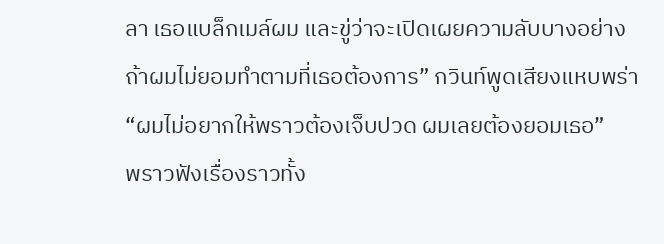ลา เธอแบล็กเมล์ผม และขู่ว่าจะเปิดเผยความลับบางอย่าง ถ้าผมไม่ยอมทำตามที่เธอต้องการ” กวินท์พูดเสียงแหบพร่า “ผมไม่อยากให้พราวต้องเจ็บปวด ผมเลยต้องยอมเธอ”
พราวฟังเรื่องราวทั้ง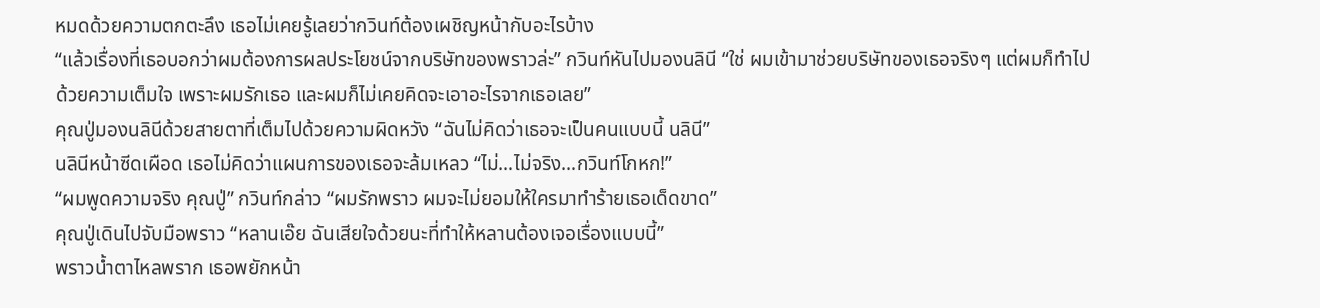หมดด้วยความตกตะลึง เธอไม่เคยรู้เลยว่ากวินท์ต้องเผชิญหน้ากับอะไรบ้าง
“แล้วเรื่องที่เธอบอกว่าผมต้องการผลประโยชน์จากบริษัทของพราวล่ะ” กวินท์หันไปมองนลินี “ใช่ ผมเข้ามาช่วยบริษัทของเธอจริงๆ แต่ผมก็ทำไปด้วยความเต็มใจ เพราะผมรักเธอ และผมก็ไม่เคยคิดจะเอาอะไรจากเธอเลย”
คุณปู่มองนลินีด้วยสายตาที่เต็มไปด้วยความผิดหวัง “ฉันไม่คิดว่าเธอจะเป็นคนแบบนี้ นลินี”
นลินีหน้าซีดเผือด เธอไม่คิดว่าแผนการของเธอจะล้มเหลว “ไม่…ไม่จริง…กวินท์โกหก!”
“ผมพูดความจริง คุณปู่” กวินท์กล่าว “ผมรักพราว ผมจะไม่ยอมให้ใครมาทำร้ายเธอเด็ดขาด”
คุณปู่เดินไปจับมือพราว “หลานเอ๊ย ฉันเสียใจด้วยนะที่ทำให้หลานต้องเจอเรื่องแบบนี้”
พราวน้ำตาไหลพราก เธอพยักหน้า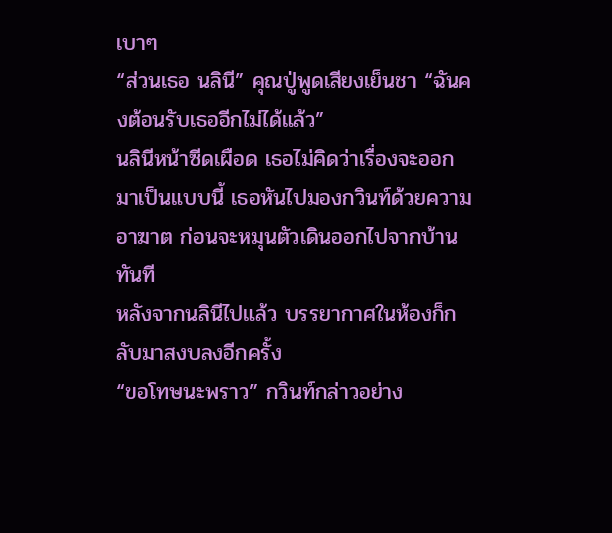เบาๆ
“ส่วนเธอ นลินี” คุณปู่พูดเสียงเย็นชา “ฉันคงต้อนรับเธออีกไม่ได้แล้ว”
นลินีหน้าซีดเผือด เธอไม่คิดว่าเรื่องจะออกมาเป็นแบบนี้ เธอหันไปมองกวินท์ด้วยความอาฆาต ก่อนจะหมุนตัวเดินออกไปจากบ้านทันที
หลังจากนลินีไปแล้ว บรรยากาศในห้องก็กลับมาสงบลงอีกครั้ง
“ขอโทษนะพราว” กวินท์กล่าวอย่าง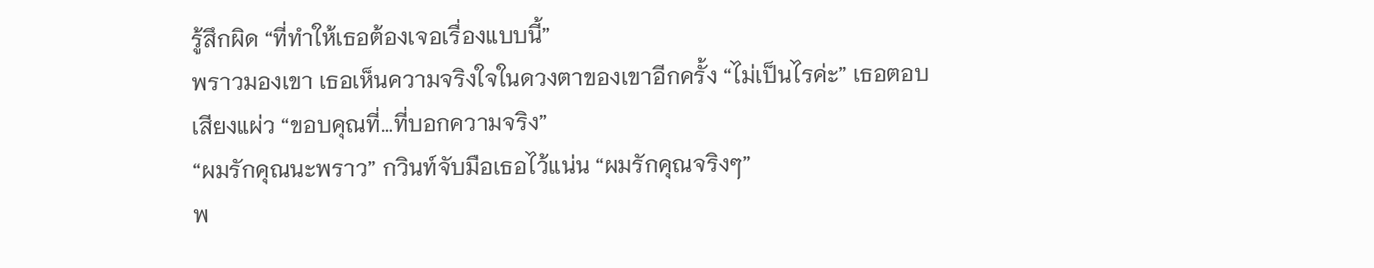รู้สึกผิด “ที่ทำให้เธอต้องเจอเรื่องแบบนี้”
พราวมองเขา เธอเห็นความจริงใจในดวงตาของเขาอีกครั้ง “ไม่เป็นไรค่ะ” เธอตอบเสียงแผ่ว “ขอบคุณที่…ที่บอกความจริง”
“ผมรักคุณนะพราว” กวินท์จับมือเธอไว้แน่น “ผมรักคุณจริงๆ”
พ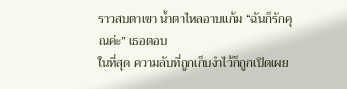ราวสบตาเขา น้ำตาไหลอาบแก้ม “ฉันก็รักคุณค่ะ” เธอตอบ
ในที่สุด ความลับที่ถูกเก็บงำไว้ก็ถูกเปิดเผย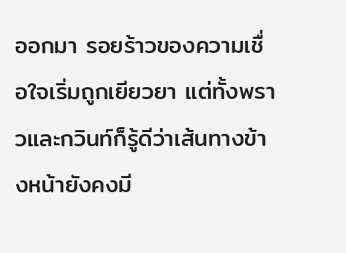ออกมา รอยร้าวของความเชื่อใจเริ่มถูกเยียวยา แต่ทั้งพราวและกวินท์ก็รู้ดีว่าเส้นทางข้างหน้ายังคงมี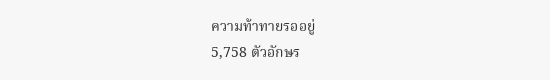ความท้าทายรออยู่
5,758 ตัวอักษร